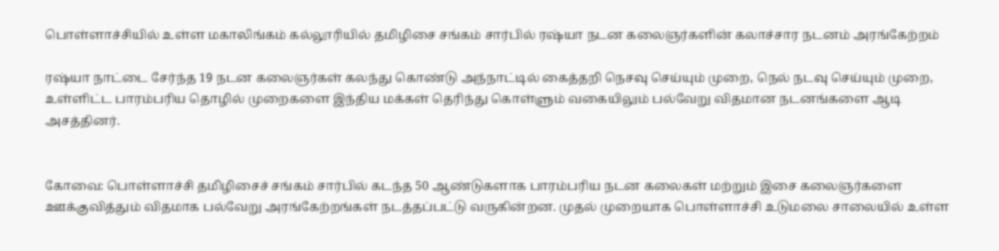பொள்ளாச்சியில் உள்ள மகாலிங்கம் கல்லூரியில் தமிழிசை சங்கம் சார்பில் ரஷ்யா நடன கலைஞர்களின் கலாச்சார நடனம் அரங்கேற்றம்

ரஷ்யா நாட்டை சேர்ந்த 19 நடன கலைஞர்கள் கலந்து கொண்டு அந்நாட்டில் கைத்தறி நெசவு செய்யும் முறை, நெல் நடவு செய்யும் முறை, உள்ளிட்ட பாரம்பரிய தொழில் முறைகளை இந்திய மக்கள் தெரிந்து கொள்ளும் வகையிலும் பல்வேறு விதமான நடனங்களை ஆடி அசத்தினர்.


கோவை: பொள்ளாச்சி தமிழிசைச் சங்கம் சார்பில் கடந்த 50 ஆண்டுகளாக பாரம்பரிய நடன கலைகள் மற்றும் இசை கலைஞர்களை ஊக்குவித்தும் விதமாக பல்வேறு அரங்கேற்றங்கள் நடத்தப்பட்டு வருகின்றன. முதல் முறையாக பொள்ளாச்சி உடுமலை சாலையில் உள்ள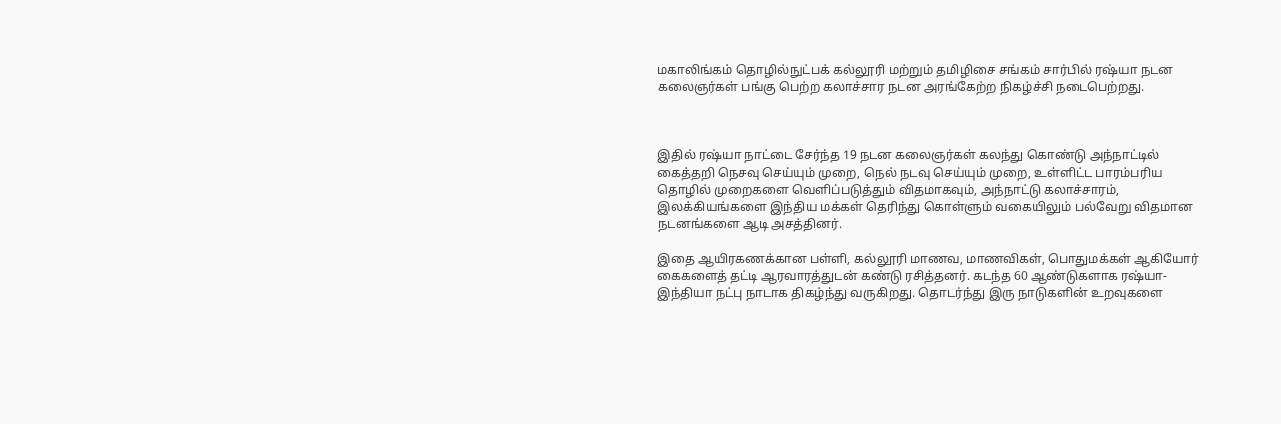மகாலிங்கம் தொழில்நுட்பக் கல்லூரி மற்றும் தமிழிசை சங்கம் சார்பில் ரஷ்யா நடன கலைஞர்கள் பங்கு பெற்ற கலாச்சார நடன அரங்கேற்ற நிகழ்ச்சி நடைபெற்றது.



இதில் ரஷ்யா நாட்டை சேர்ந்த 19 நடன கலைஞர்கள் கலந்து கொண்டு அந்நாட்டில் கைத்தறி நெசவு செய்யும் முறை, நெல் நடவு செய்யும் முறை, உள்ளிட்ட பாரம்பரிய தொழில் முறைகளை வெளிப்படுத்தும் விதமாகவும், அந்நாட்டு கலாச்சாரம், இலக்கியங்களை இந்திய மக்கள் தெரிந்து கொள்ளும் வகையிலும் பல்வேறு விதமான நடனங்களை ஆடி அசத்தினர்.

இதை ஆயிரகணக்கான பள்ளி, கல்லூரி மாணவ, மாணவிகள், பொதுமக்கள் ஆகியோர் கைகளைத் தட்டி ஆரவாரத்துடன் கண்டு ரசித்தனர். கடந்த 60 ஆண்டுகளாக ரஷ்யா-இந்தியா நட்பு நாடாக திகழ்ந்து வருகிறது. தொடர்ந்து இரு நாடுகளின் உறவுகளை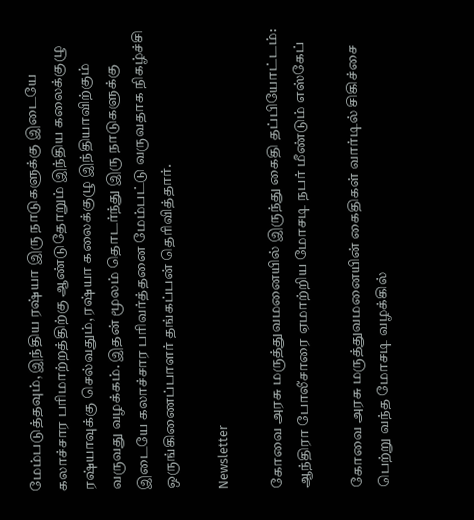மேம்படுத்தவும், இந்திய ரஷ்யா இரு நாடுகளுக்கு இடையே கலாச்சார பரிமாற்றத்திற்கு ஆண்டுதோறும் இந்திய கலைக்குழு ரஷ்யாவுக்கு செல்வதும், ரஷ்யா கலைக்குழு இந்தியாவிற்கும் வருவது வழக்கம். இதன் மூலம் தொடர்ந்து இரு நாடுகளுக்கு இடையே கலாச்சார பரிவர்த்தனை மேம்பட்டு வருவதாக நிகழ்ச்சி ஒருங்கிணைப்பாளர் தங்கப்பன் தெரிவித்தார்.

Newsletter

கோவை அரசு மருத்துவமனையில் இருந்து கைதி தப்பியோட்டம்: ஆந்திரா போலீசாரை ஏமாற்றிய மோசடி நபர் மீண்டும் எஸ்கேப்

கோவை அரசு மருத்துவமனையின் கைதிகள் வார்டில் சிகிச்சை பெற்று வந்த மோசடி வழக்கில்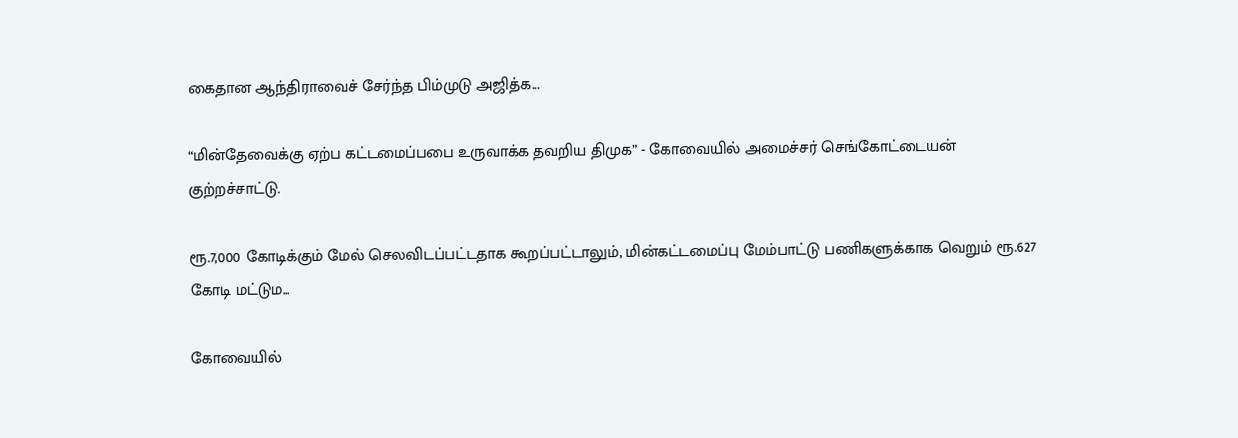கைதான ஆந்திராவைச் சேர்ந்த பிம்முடு அஜித்க...

“மின்தேவைக்கு ஏற்ப கட்டமைப்பபை உருவாக்க தவறிய திமுக” - கோவையில் அமைச்சர் செங்கோட்டையன் குற்றச்சாட்டு.

ரூ.7,000 கோடிக்கும் மேல் செலவிடப்பட்டதாக கூறப்பட்டாலும், மின்கட்டமைப்பு மேம்பாட்டு பணிகளுக்காக வெறும் ரூ.627 கோடி மட்டும...

கோவையில்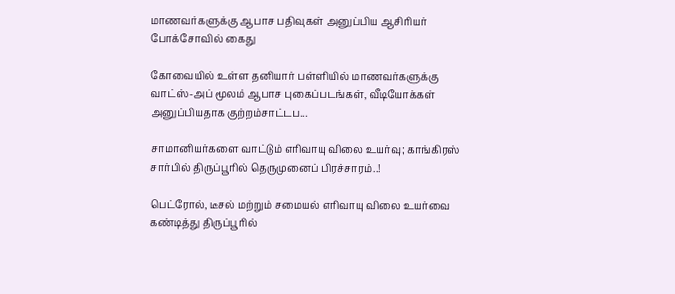மாணவர்களுக்கு ஆபாச பதிவுகள் அனுப்பிய ஆசிரியர் போக்சோவில் கைது

கோவையில் உள்ள தனியார் பள்ளியில் மாணவர்களுக்கு வாட்ஸ்-அப் மூலம் ஆபாச புகைப்படங்கள், வீடியோக்கள் அனுப்பியதாக குற்றம்சாட்டப...

சாமானியர்களை வாட்டும் எரிவாயு விலை உயர்வு; காங்கிரஸ் சார்பில் திருப்பூரில் தெருமுனைப் பிரச்சாரம்..!

பெட்ரோல், டீசல் மற்றும் சமையல் எரிவாயு விலை உயர்வை கண்டித்து திருப்பூரில்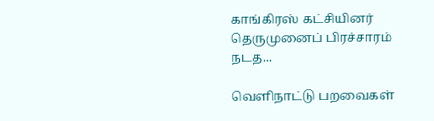காங்கிரஸ் கட்சியினர் தெருமுனைப் பிரச்சாரம் நடத...

வெளிநாட்டு பறவைகள்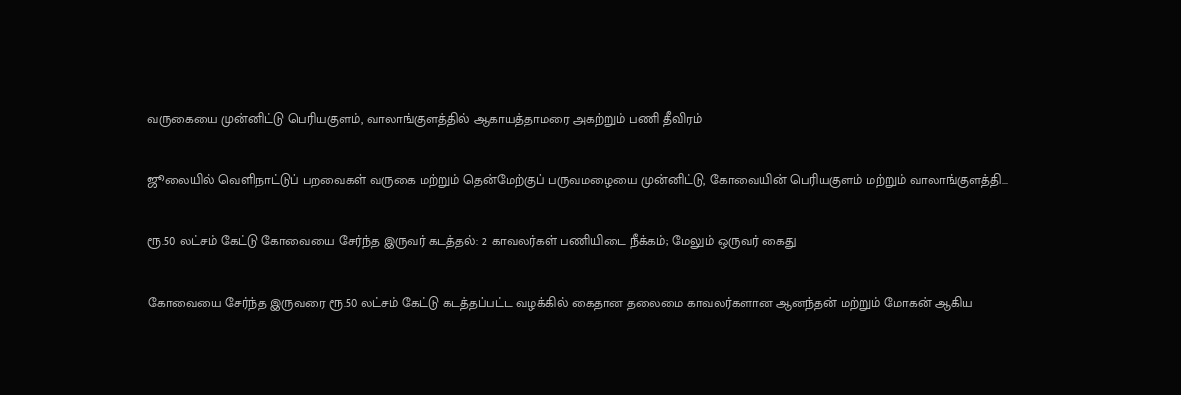வருகையை முன்னிட்டு பெரியகுளம், வாலாங்குளத்தில் ஆகாயத்தாமரை அகற்றும் பணி தீவிரம்

ஜூலையில் வெளிநாட்டுப் பறவைகள் வருகை மற்றும் தென்மேற்குப் பருவமழையை முன்னிட்டு, கோவையின் பெரியகுளம் மற்றும் வாலாங்குளத்தி...

ரூ.50 லட்சம் கேட்டு கோவையை சேர்ந்த இருவர் கடத்தல்: 2 காவலர்கள் பணியிடை நீக்கம்; மேலும் ஒருவர் கைது

கோவையை சேர்ந்த இருவரை ரூ.50 லட்சம் கேட்டு கடத்தப்பட்ட வழக்கில் கைதான தலைமை காவலர்களான ஆனந்தன் மற்றும் மோகன் ஆகிய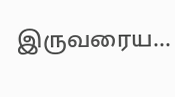இருவரைய...